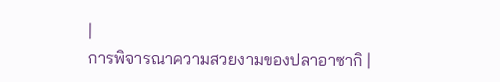|
การพิจารณาความสวยงามของปลาอาซากิ |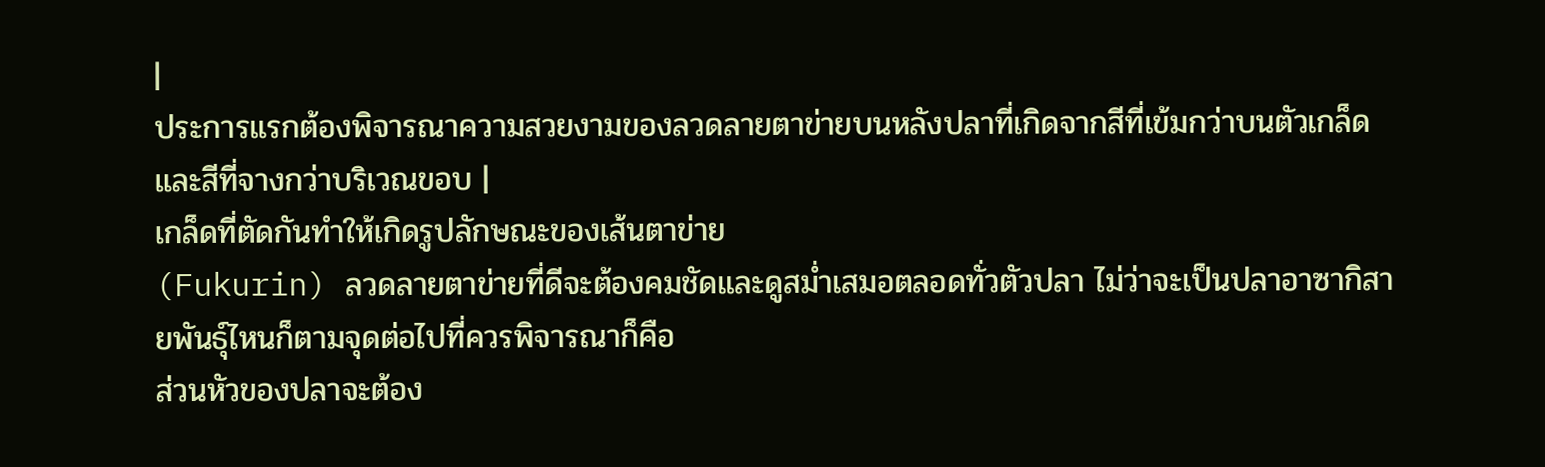|
ประการแรกต้องพิจารณาความสวยงามของลวดลายตาข่ายบนหลังปลาที่เกิดจากสีที่เข้มกว่าบนตัวเกล็ด
และสีที่จางกว่าบริเวณขอบ |
เกล็ดที่ตัดกันทำให้เกิดรูปลักษณะของเส้นตาข่าย
(Fukurin) ลวดลายตาข่ายที่ดีจะต้องคมชัดและดูสม่ำเสมอตลอดทั่วตัวปลา ไม่ว่าจะเป็นปลาอาซากิสายพันธุ์ไหนก็ตามจุดต่อไปที่ควรพิจารณาก็คือ
ส่วนหัวของปลาจะต้อง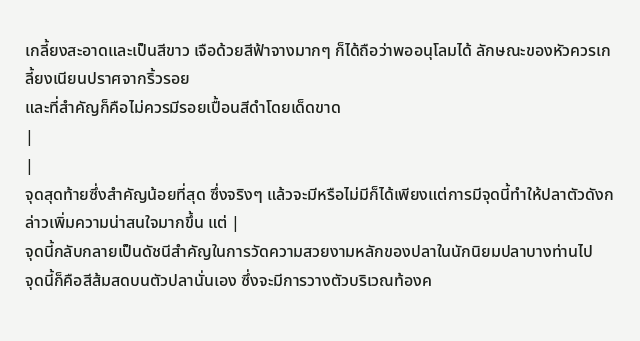เกลี้ยงสะอาดและเป็นสีขาว เจือด้วยสีฟ้าจางมากๆ ก็ได้ถือว่าพออนุโลมได้ ลักษณะของหัวควรเกลี้ยงเนียนปราศจากริ้วรอย
และที่สำคัญก็คือไม่ควรมีรอยเปื้อนสีดำโดยเด็ดขาด
|
|
จุดสุดท้ายซึ่งสำคัญน้อยที่สุด ซึ่งจริงๆ แล้วจะมีหรือไม่มีก็ได้เพียงแต่การมีจุดนี้ทำให้ปลาตัวดังกล่าวเพิ่มความน่าสนใจมากขึ้น แต่ |
จุดนี้กลับกลายเป็นดัชนีสำคัญในการวัดความสวยงามหลักของปลาในนักนิยมปลาบางท่านไป
จุดนี้ก็คือสีส้มสดบนตัวปลานั่นเอง ซึ่งจะมีการวางตัวบริเวณท้องค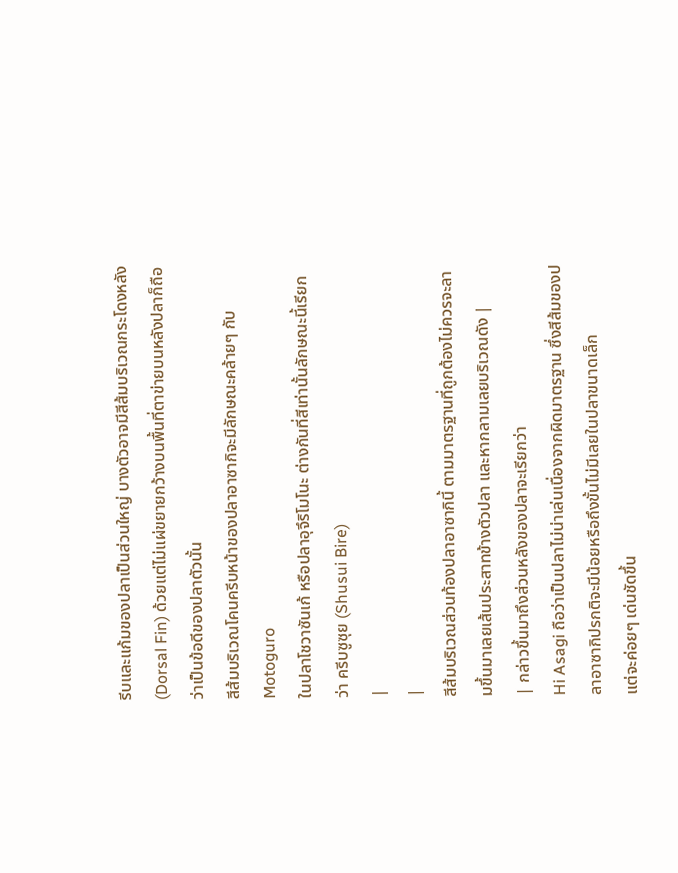รีบและแก้มของปลาเป็นส่วนใหญ่ บางตัวอาจมีสีส้มบริเวณกระโดงหลัง
(Dorsal Fin) ด้วยแต่ไม่แผ่ขยายกว้างบนพื้นที่ตาข่ายบนหลังปลาก็ถือว่าเป็นข้อดีของปลาตัวนั้น
สีส้มบริเวณโคนครีบหน้าของปลาอาซากิจะมีลักษณะคล้ายๆ กับ Motoguro
ในปลาโชวาซันเก้ หรือปลาอุจึริโมโนะ ต่างกันที่สีเท่านั้นลักษณะนี้เรียกว่า ครีบซูซุย (Shusui Bire)
|
|
สีส้มบริเวณส่วนท้องปลาอาซากินี้ ตามมาตรฐานที่ถูกต้องไม่ควรจะลามขึ้นมาเลยเส้นประสาทข้างตัวปลา และหากลามเลยบริเวณดัง |
| กล่าวขึ้นมาถึงส่วนหลังของปลาจะเรียกว่า
Hi Asagi ถือว่าเป็นปลาไม่น่าเล่นเนื่องจากผิดมาตรฐาน ซึ่งสีส้มของปลาอาซากิปรกติจะมีน้อยหรือถึงขั้นไม่มีเลยในปลาขนาดเล็ก
แต่จะค่อยๆ เด่นชัดขึ้น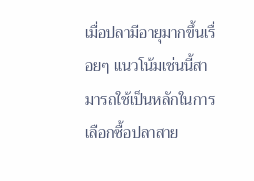เมื่อปลามีอายุมากขึ้นเรื่อยๆ แนวโน้มเช่นนี้สามารถใช้เป็นหลักในการเลือกซื้อปลาสาย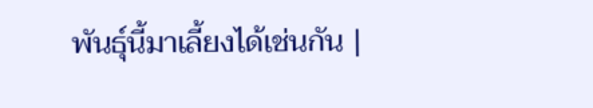พันธุ์นี้มาเลี้ยงได้เช่นกัน |